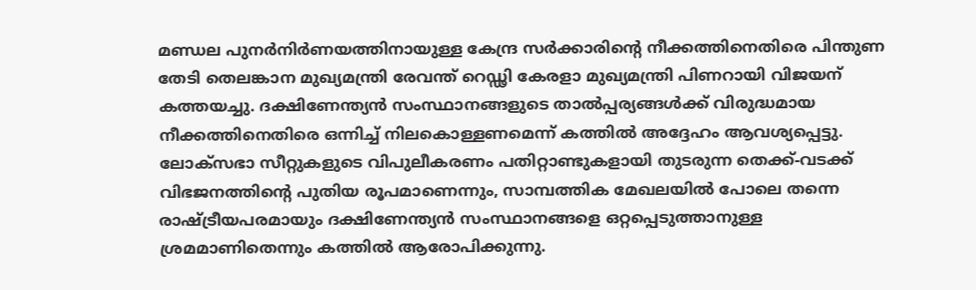മണ്ഡല പുനർനിർണയത്തിനായുള്ള കേന്ദ്ര സർക്കാരിന്റെ നീക്കത്തിനെതിരെ പിന്തുണ തേടി തെലങ്കാന മുഖ്യമന്ത്രി രേവന്ത് റെഡ്ഢി കേരളാ മുഖ്യമന്ത്രി പിണറായി വിജയന് കത്തയച്ചു. ദക്ഷിണേന്ത്യൻ സംസ്ഥാനങ്ങളുടെ താൽപ്പര്യങ്ങൾക്ക് വിരുദ്ധമായ നീക്കത്തിനെതിരെ ഒന്നിച്ച് നിലകൊള്ളണമെന്ന് കത്തിൽ അദ്ദേഹം ആവശ്യപ്പെട്ടു.
ലോക്സഭാ സീറ്റുകളുടെ വിപുലീകരണം പതിറ്റാണ്ടുകളായി തുടരുന്ന തെക്ക്-വടക്ക് വിഭജനത്തിന്റെ പുതിയ രൂപമാണെന്നും, സാമ്പത്തിക മേഖലയിൽ പോലെ തന്നെ രാഷ്ട്രീയപരമായും ദക്ഷിണേന്ത്യൻ സംസ്ഥാനങ്ങളെ ഒറ്റപ്പെടുത്താനുള്ള ശ്രമമാണിതെന്നും കത്തിൽ ആരോപിക്കുന്നു.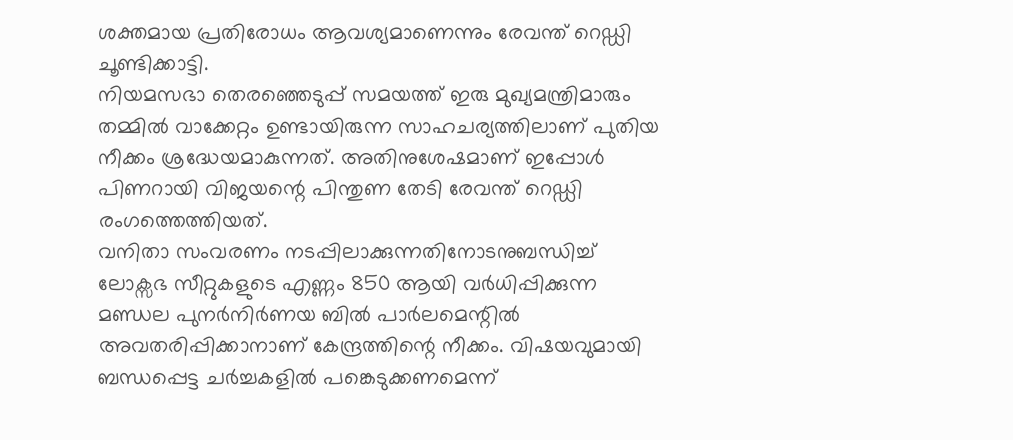ശക്തമായ പ്രതിരോധം ആവശ്യമാണെന്നും രേവന്ത് റെഡ്ഡി ചൂണ്ടിക്കാട്ടി.
നിയമസഭാ തെരഞ്ഞെടുപ്പ് സമയത്ത് ഇരു മുഖ്യമന്ത്രിമാരും തമ്മിൽ വാക്കേറ്റം ഉണ്ടായിരുന്ന സാഹചര്യത്തിലാണ് പുതിയ നീക്കം ശ്രദ്ധേയമാകുന്നത്. അതിനുശേഷമാണ് ഇപ്പോൾ പിണറായി വിജയന്റെ പിന്തുണ തേടി രേവന്ത് റെഡ്ഡി രംഗത്തെത്തിയത്.
വനിതാ സംവരണം നടപ്പിലാക്കുന്നതിനോടനുബന്ധിച്ച് ലോക്സഭ സീറ്റുകളുടെ എണ്ണം 850 ആയി വർധിപ്പിക്കുന്ന മണ്ഡല പുനർനിർണയ ബിൽ പാർലമെന്റിൽ അവതരിപ്പിക്കാനാണ് കേന്ദ്രത്തിന്റെ നീക്കം. വിഷയവുമായി ബന്ധപ്പെട്ട ചർച്ചകളിൽ പങ്കെടുക്കണമെന്ന്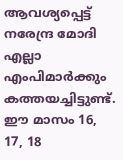ആവശ്യപ്പെട്ട് നരേന്ദ്ര മോദി എല്ലാ എംപിമാർക്കും കത്തയച്ചിട്ടുണ്ട്.
ഈ മാസം 16, 17, 18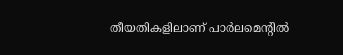തീയതികളിലാണ് പാർലമെന്റിൽ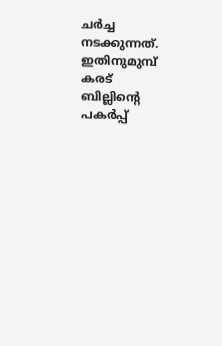ചർച്ച നടക്കുന്നത്. ഇതിനുമുമ്പ് കരട് ബില്ലിന്റെ പകർപ്പ്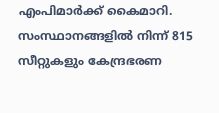എംപിമാർക്ക് കൈമാറി. സംസ്ഥാനങ്ങളിൽ നിന്ന് 815 സീറ്റുകളും കേന്ദ്രഭരണ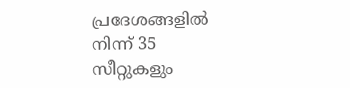പ്രദേശങ്ങളിൽ നിന്ന് 35 സീറ്റുകളും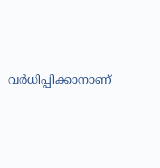വർധിപ്പിക്കാനാണ്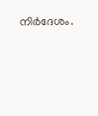നിർദേശം.